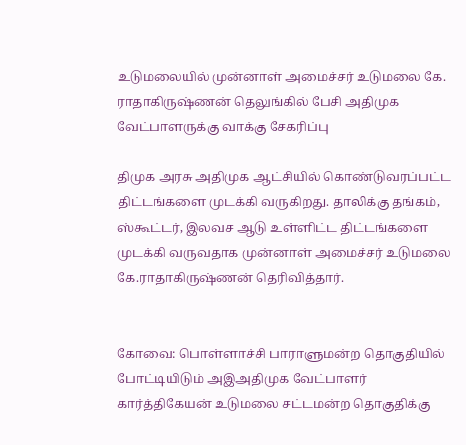உடுமலையில் முன்னாள் அமைச்சர் உடுமலை கே. ராதாகிருஷ்ணன் தெலுங்கில் பேசி அதிமுக வேட்பாளருக்கு வாக்கு சேகரிப்பு

திமுக அரசு அதிமுக ஆட்சியில் கொண்டுவரப்பட்ட திட்டங்களை முடக்கி வருகிறது. தாலிக்கு தங்கம், ஸ்கூட்டர், இலவச ஆடு உள்ளிட்ட திட்டங்களை முடக்கி வருவதாக முன்னாள் அமைச்சர் உடுமலை கே.ராதாகிருஷ்ணன் தெரிவித்தார்.


கோவை: பொள்ளாச்சி பாராளுமன்ற தொகுதியில் போட்டியிடும் அஇஅதிமுக வேட்பாளர் கார்த்திகேயன் உடுமலை சட்டமன்ற தொகுதிக்கு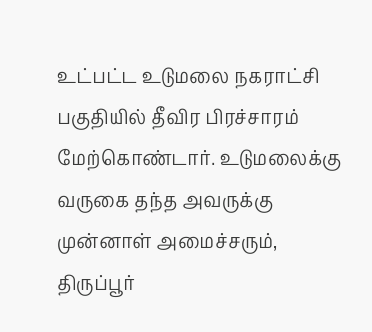உட்பட்ட உடுமலை நகராட்சி பகுதியில் தீவிர பிரச்சாரம் மேற்கொண்டார். உடுமலைக்கு வருகை தந்த அவருக்கு முன்னாள் அமைச்சரும், திருப்பூர்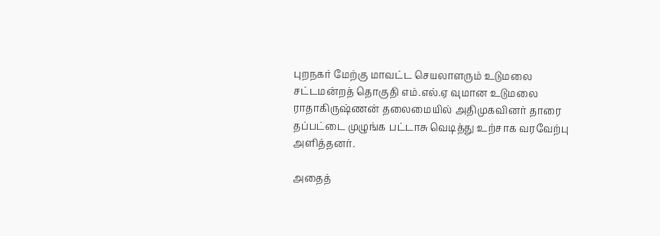புறநகர் மேற்கு மாவட்ட செயலாளரும் உடுமலை சட்டமன்றத் தொகுதி எம்.எல்.ஏ வுமான உடுமலை ராதாகிருஷ்ணன் தலைமையில் அதிமுகவினர் தாரை தப்பட்டை முழுங்க பட்டாசு வெடித்து உற்சாக வரவேற்பு அளித்தனர்.

அதைத்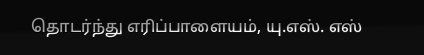தொடர்ந்து எரிப்பாளையம், யு.எஸ். எஸ்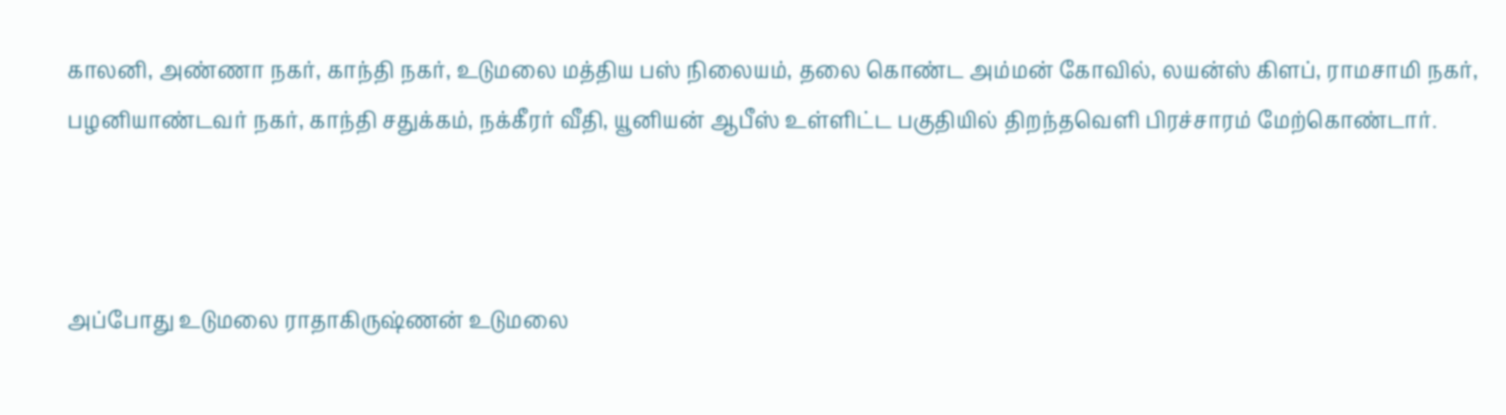காலனி, அண்ணா நகர், காந்தி நகர், உடுமலை மத்திய பஸ் நிலையம், தலை கொண்ட அம்மன் கோவில், லயன்ஸ் கிளப், ராமசாமி நகர், பழனியாண்டவர் நகர், காந்தி சதுக்கம், நக்கீரர் வீதி, யூனியன் ஆபீஸ் உள்ளிட்ட பகுதியில் திறந்தவெளி பிரச்சாரம் மேற்கொண்டார்.



அப்போது உடுமலை ராதாகிருஷ்ணன் உடுமலை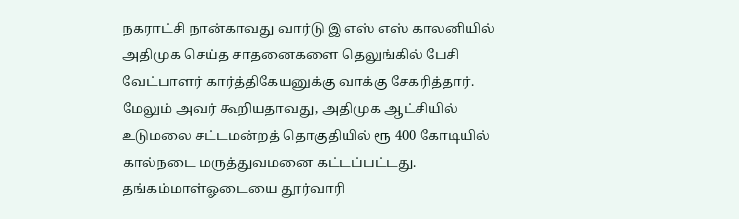நகராட்சி நான்காவது வார்டு இ எஸ் எஸ் காலனியில் அதிமுக செய்த சாதனைகளை தெலுங்கில் பேசி வேட்பாளர் கார்த்திகேயனுக்கு வாக்கு சேகரித்தார். மேலும் அவர் கூறியதாவது, அதிமுக ஆட்சியில் உடுமலை சட்டமன்றத் தொகுதியில் ரூ 400 கோடியில் கால்நடை மருத்துவமனை கட்டப்பட்டது. தங்கம்மாள்ஓடையை தூர்வாரி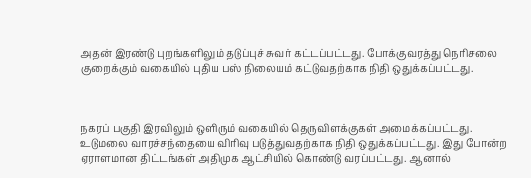அதன் இரண்டு புறங்களிலும் தடுப்புச் சுவர் கட்டப்பட்டது. போக்குவரத்து நெரிசலை குறைக்கும் வகையில் புதிய பஸ் நிலையம் கட்டுவதற்காக நிதி ஒதுக்கப்பட்டது.



நகரப் பகுதி இரவிலும் ஒளிரும் வகையில் தெருவிளக்குகள் அமைக்கப்பட்டது. உடுமலை வாரச்சந்தையை விரிவு படுத்துவதற்காக நிதி ஒதுக்கப்பட்டது. இது போன்ற ஏராளமான திட்டங்கள் அதிமுக ஆட்சியில் கொண்டு வரப்பட்டது. ஆனால்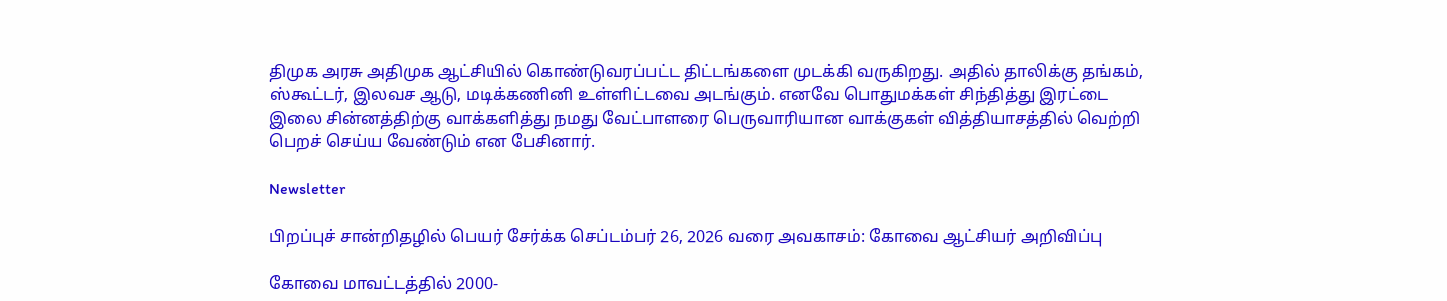திமுக அரசு அதிமுக ஆட்சியில் கொண்டுவரப்பட்ட திட்டங்களை முடக்கி வருகிறது. அதில் தாலிக்கு தங்கம், ஸ்கூட்டர், இலவச ஆடு, மடிக்கணினி உள்ளிட்டவை அடங்கும். எனவே பொதுமக்கள் சிந்தித்து இரட்டை இலை சின்னத்திற்கு வாக்களித்து நமது வேட்பாளரை பெருவாரியான வாக்குகள் வித்தியாசத்தில் வெற்றி பெறச் செய்ய வேண்டும் என பேசினார்.

Newsletter

பிறப்புச் சான்றிதழில் பெயர் சேர்க்க செப்டம்பர் 26, 2026 வரை அவகாசம்: கோவை ஆட்சியர் அறிவிப்பு

கோவை மாவட்டத்தில் 2000-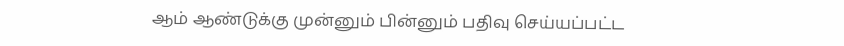ஆம் ஆண்டுக்கு முன்னும் பின்னும் பதிவு செய்யப்பட்ட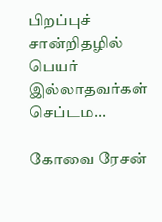பிறப்புச் சான்றிதழில் பெயர் இல்லாதவர்கள் செப்டம...

கோவை ரேசன்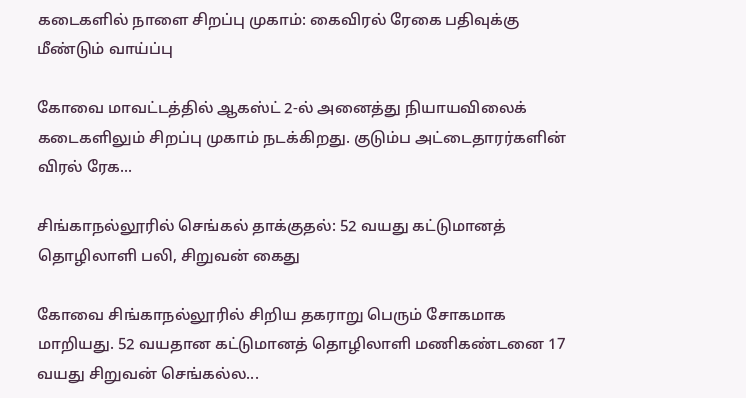கடைகளில் நாளை சிறப்பு முகாம்: கைவிரல் ரேகை பதிவுக்கு மீண்டும் வாய்ப்பு

கோவை மாவட்டத்தில் ஆகஸ்ட் 2-ல் அனைத்து நியாயவிலைக் கடைகளிலும் சிறப்பு முகாம் நடக்கிறது. குடும்ப அட்டைதாரர்களின் விரல் ரேக...

சிங்காநல்லூரில் செங்கல் தாக்குதல்: 52 வயது கட்டுமானத் தொழிலாளி பலி, சிறுவன் கைது

கோவை சிங்காநல்லூரில் சிறிய தகராறு பெரும் சோகமாக மாறியது. 52 வயதான கட்டுமானத் தொழிலாளி மணிகண்டனை 17 வயது சிறுவன் செங்கல்ல...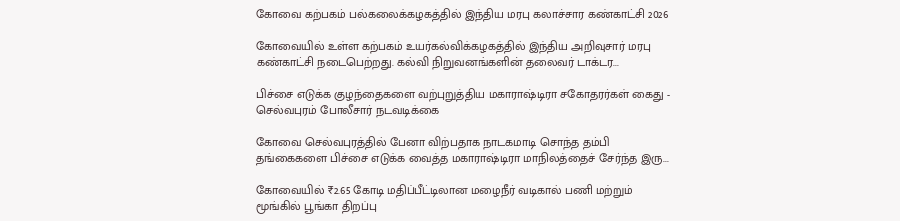கோவை கற்பகம் பல்கலைக்கழகத்தில் இந்திய மரபு கலாச்சார கண்காட்சி 2026

கோவையில் உள்ள கற்பகம் உயர்கல்விக்கழகத்தில் இந்திய அறிவுசார் மரபு கண்காட்சி நடைபெற்றது. கல்வி நிறுவனங்களின் தலைவர் டாக்டர...

பிச்சை எடுக்க குழந்தைகளை வற்புறுத்திய மகாராஷ்டிரா சகோதரர்கள் கைது - செல்வபுரம் போலீசார் நடவடிக்கை

கோவை செல்வபுரத்தில் பேனா விற்பதாக நாடகமாடி சொந்த தம்பி தங்கைகளை பிச்சை எடுக்க வைத்த மகாராஷ்டிரா மாநிலத்தைச் சேர்ந்த இரு...

கோவையில் ₹2.65 கோடி மதிப்பீட்டிலான மழைநீர் வடிகால் பணி மற்றும் மூங்கில் பூங்கா திறப்பு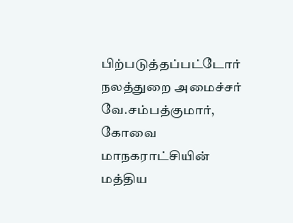பிற்படுத்தப்பட்டோர் நலத்துறை அமைச்சர் வே.சம்பத்குமார், கோவை மாநகராட்சியின் மத்திய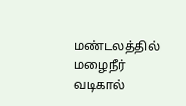மண்டலத்தில் மழைநீர் வடிகால்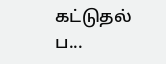கட்டுதல் ப...